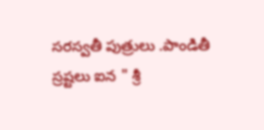సరస్వతీ పుత్రులు .పాండితీ స్రష్టలు ఐన " శ్రీ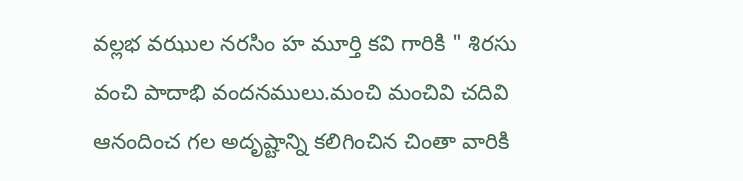వల్లభ వఝుల నరసిం హ మూర్తి కవి గారికి " శిరసు వంచి పాదాభి వందనములు.మంచి మంచివి చదివి ఆనందించ గల అదృష్టాన్ని కలిగించిన చింతా వారికి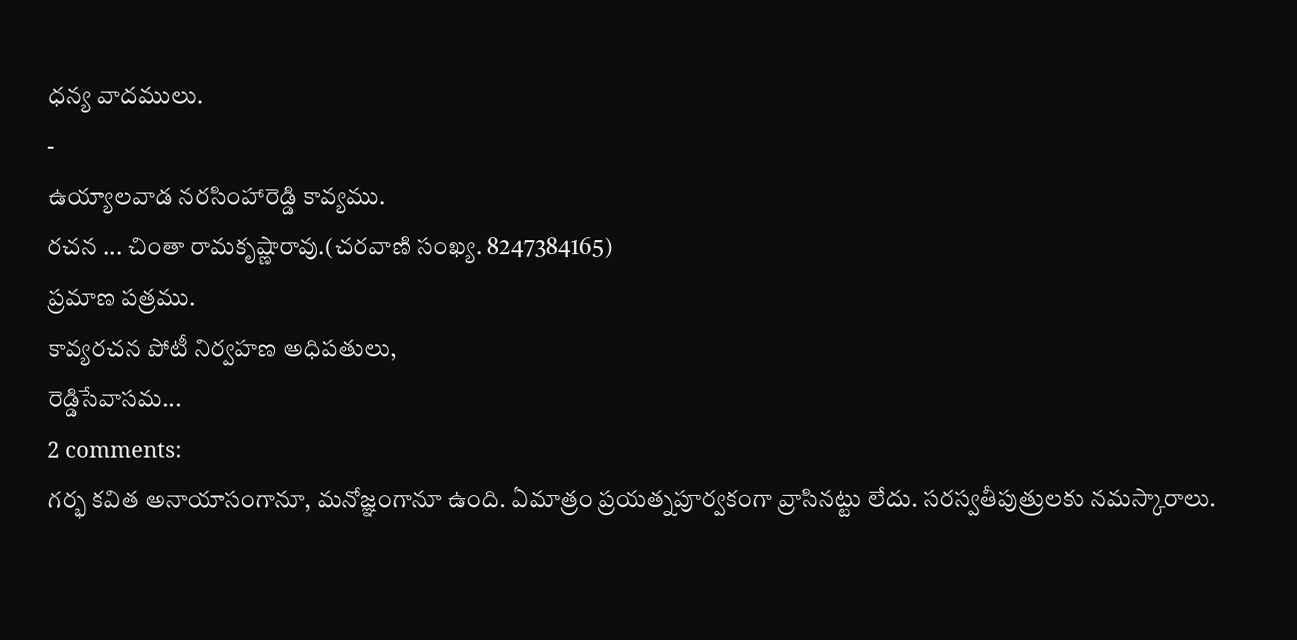ధన్య వాదములు.
-
ఉయ్యాలవాడ నరసింహారెడ్డి కావ్యము.
రచన ... చింతా రామకృష్ణారావు.(చరవాణి సంఖ్య. 8247384165)
ప్రమాణ పత్రము.
కావ్యరచన పోటీ నిర్వహణ అధిపతులు,
రెడ్డిసేవాసమ...
2 comments:
గర్భ కవిత అనాయాసంగానూ, మనోజ్ఞంగానూ ఉంది. ఏమాత్రం ప్రయత్నపూర్వకంగా వ్రాసినట్టు లేదు. సరస్వతీపుత్రులకు నమస్కారాలు.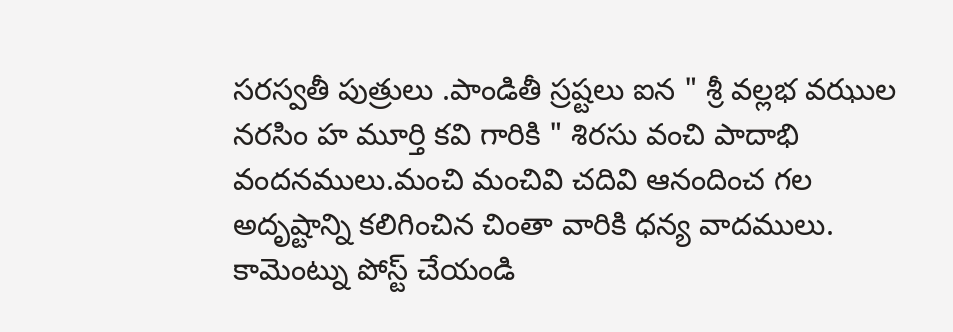సరస్వతీ పుత్రులు .పాండితీ స్రష్టలు ఐన " శ్రీ వల్లభ వఝుల నరసిం హ మూర్తి కవి గారికి " శిరసు వంచి పాదాభి వందనములు.మంచి మంచివి చదివి ఆనందించ గల అదృష్టాన్ని కలిగించిన చింతా వారికి ధన్య వాదములు.
కామెంట్ను పోస్ట్ చేయండి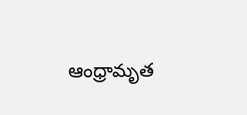ఆంధ్రామృత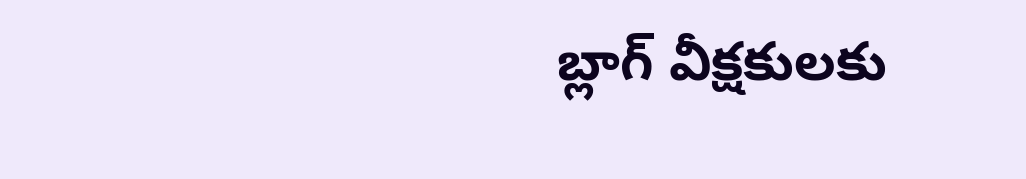బ్లాగ్ వీక్షకులకు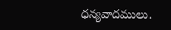ధన్యవాదములు.